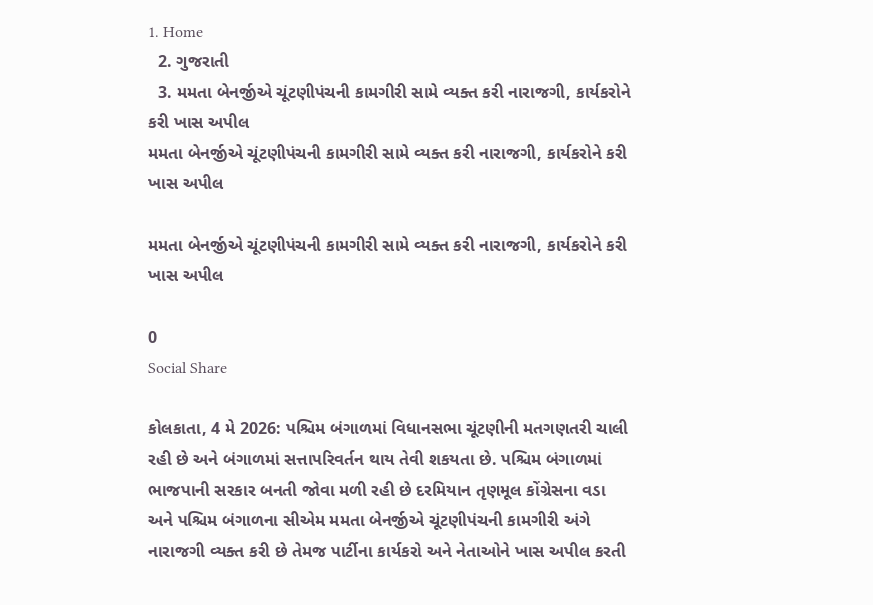1. Home
  2. ગુજરાતી
  3. મમતા બેનર્જીએ ચૂંટણીપંચની કામગીરી સામે વ્યક્ત કરી નારાજગી, કાર્યકરોને કરી ખાસ અપીલ
મમતા બેનર્જીએ ચૂંટણીપંચની કામગીરી સામે વ્યક્ત કરી નારાજગી, કાર્યકરોને કરી ખાસ અપીલ

મમતા બેનર્જીએ ચૂંટણીપંચની કામગીરી સામે વ્યક્ત કરી નારાજગી, કાર્યકરોને કરી ખાસ અપીલ

0
Social Share

કોલકાતા, 4 મે 2026: પશ્ચિમ બંગાળમાં વિધાનસભા ચૂંટણીની મતગણતરી ચાલી રહી છે અને બંગાળમાં સત્તાપરિવર્તન થાય તેવી શકયતા છે. પશ્ચિમ બંગાળમાં ભાજપાની સરકાર બનતી જોવા મળી રહી છે દરમિયાન તૃણમૂલ કોંગ્રેસના વડા અને પશ્ચિમ બંગાળના સીએમ મમતા બેનર્જીએ ચૂંટણીપંચની કામગીરી અંગે નારાજગી વ્યક્ત કરી છે તેમજ પાર્ટીના કાર્યકરો અને નેતાઓને ખાસ અપીલ કરતી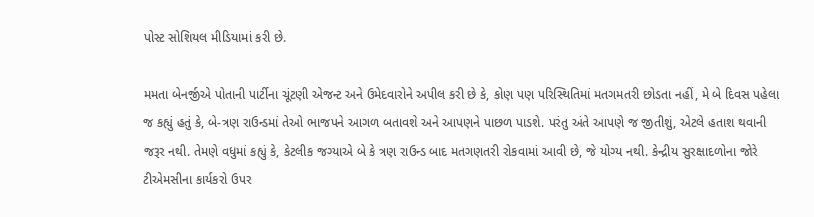પોસ્ટ સોશિયલ મીડિયામાં કરી છે.

મમતા બેનર્જીએ પોતાની પાર્ટીના ચૂંટણી એજન્ટ અને ઉમેદવારોને અપીલ કરી છે કે, કોણ પણ પરિસ્થિતિમાં મતગમતરી છોડતા નહીં, મે બે દિવસ પહેલા જ કહ્યું હતું કે, બે-ત્રણ રાઉન્ડમાં તેઓ ભાજપને આગળ બતાવશે અને આપણને પાછળ પાડશે. પરંતુ અંતે આપણે જ જીતીશું, એટલે હતાશ થવાની જરૂર નથી. તેમણે વધુમાં કહ્યું કે, કેટલીક જગ્યાએ બે કે ત્રણ રાઉન્ડ બાદ મતગણતરી રોકવામાં આવી છે, જે યોગ્ય નથી. કેન્દ્રીય સુરક્ષાદળોના જોરે ટીએમસીના કાર્યકરો ઉપર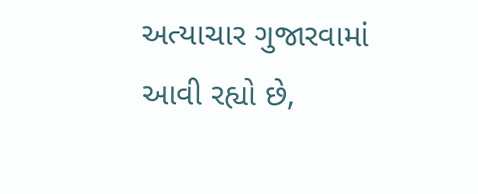અત્યાચાર ગુજારવામાં આવી રહ્યો છે,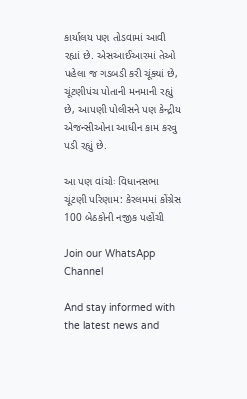કાર્યાલય પણ તોડવામાં આવી રહ્યાં છે. એસઆઈઆરમાં તેઓ પહેલા જ ગડબડી કરી ચૂંક્યાં છે, ચૂંટણીપંચ પોતાની મનમાની રહ્યું છે, આપણી પોલીસને પણ કેન્દ્રીય એજન્સીઓના આધીન કામ કરવુ પડી રહ્યું છે.

આ પણ વાંચોઃ વિધાનસભા ચૂંટણી પરિણામ: કેરલમમાં કોંગ્રેસ 100 બેઠકોની નજીક પહોંચી

Join our WhatsApp Channel

And stay informed with the latest news and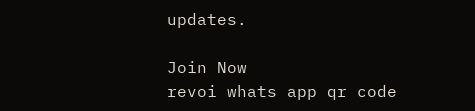updates.

Join Now
revoi whats app qr code